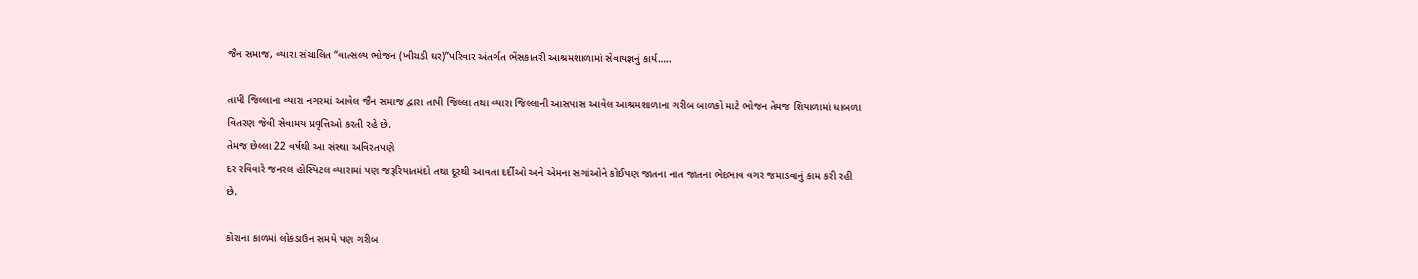જૈન સમાજ, વ્યારા સંચાલિત “વાત્સલ્ય ભોજન (ખીચડી ઘર)”પરિવાર અંતર્ગત ભેંસકાતરી આશ્રમશાળામાં સેવાયજ્ઞનું કાર્ય…..

તાપી જિલ્લાના વ્યારા નગરમાં આવેલ જૈન સમાજ દ્વારા તાપી જિલ્લા તથા વ્યારા જિલ્લાની આસપાસ આવેલ આશ્રમશાળાના ગરીબ બાળકો માટે ભોજન તેમજ શિયાળામાં ધાબળા
વિતરણ જેવી સેવામય પ્રવૃત્તિઓ કરતી રહે છે.
તેમજ છેલ્લા 22 વર્ષથી આ સંસ્થા અવિરતપણે
દર રવિવારે જનરલ હોસ્પિટલ વ્યારામાં પણ જરૂરિયાતમંદો તથા દૂરથી આવતા દર્દીઓ અને એમના સગાંઓને કોઈપણ જાતના નાત જાતના ભેદભાવ વગર જમાડવાનું કામ કરી રહી છે.

કોરાના કાળમાં લોકડાઉન સમયે પણ ગરીબ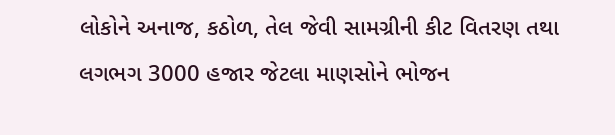લોકોને અનાજ, કઠોળ, તેલ જેવી સામગ્રીની કીટ વિતરણ તથા લગભગ 3000 હજાર જેટલા માણસોને ભોજન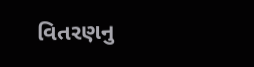વિતરણનુ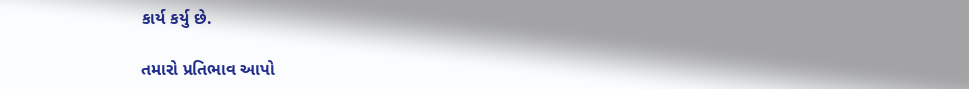કાર્ય કર્યુ છે.

તમારો પ્રતિભાવ આપો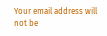Your email address will not be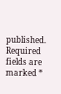published. Required fields are marked *